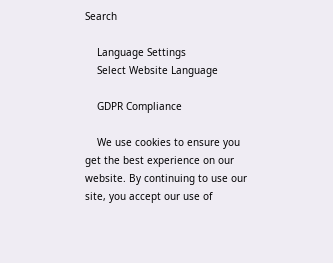Search

    Language Settings
    Select Website Language

    GDPR Compliance

    We use cookies to ensure you get the best experience on our website. By continuing to use our site, you accept our use of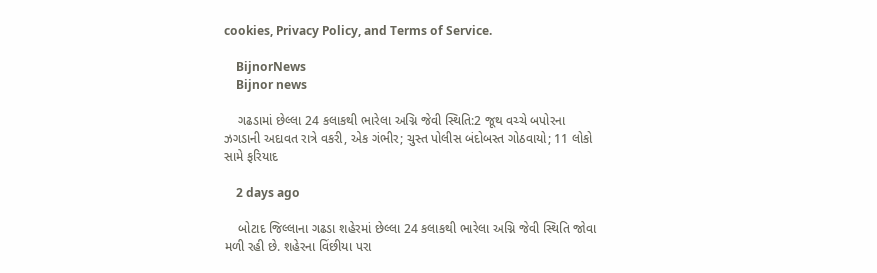cookies, Privacy Policy, and Terms of Service.

    BijnorNews
    Bijnor news

    ગઢડામાં છેલ્લા 24 કલાકથી ભારેલા અગ્નિ જેવી સ્થિતિ:2 જૂથ વચ્ચે બપોરના ઝગડાની અદાવત રાત્રે વકરી, એક ગંભીર; ચુસ્ત પોલીસ બંદોબસ્ત ગોઠવાયો; 11 લોકો સામે ફરિયાદ

    2 days ago

    બોટાદ જિલ્લાના ગઢડા શહેરમાં છેલ્લા 24 કલાકથી ભારેલા અગ્નિ જેવી સ્થિતિ જોવા મળી રહી છે. શહેરના વિંછીયા પરા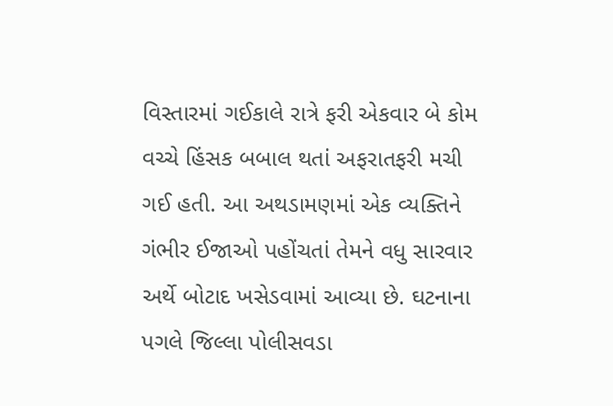વિસ્તારમાં ગઈકાલે રાત્રે ફરી એકવાર બે કોમ વચ્ચે હિંસક બબાલ થતાં અફરાતફરી મચી ગઈ હતી. આ અથડામણમાં એક વ્યક્તિને ગંભીર ઈજાઓ પહોંચતાં તેમને વધુ સારવાર અર્થે બોટાદ ખસેડવામાં આવ્યા છે. ઘટનાના પગલે જિલ્લા પોલીસવડા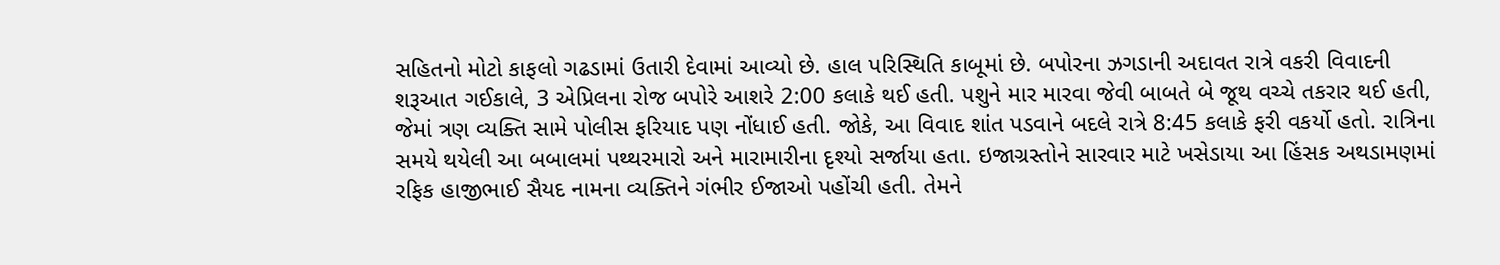સહિતનો મોટો કાફલો ગઢડામાં ઉતારી દેવામાં આવ્યો છે. હાલ પરિસ્થિતિ કાબૂમાં છે. બપોરના ઝગડાની અદાવત રાત્રે વકરી વિવાદની શરૂઆત ગઈકાલે, 3 એપ્રિલના રોજ બપોરે આશરે 2:00 કલાકે થઈ હતી. પશુને માર મારવા જેવી બાબતે બે જૂથ વચ્ચે તકરાર થઈ હતી, જેમાં ત્રણ વ્યક્તિ સામે પોલીસ ફરિયાદ પણ નોંધાઈ હતી. જોકે, આ વિવાદ શાંત પડવાને બદલે રાત્રે 8:45 કલાકે ફરી વકર્યો હતો. રાત્રિના સમયે થયેલી આ બબાલમાં પથ્થરમારો અને મારામારીના દૃશ્યો સર્જાયા હતા. ઇજાગ્રસ્તોને સારવાર માટે ખસેડાયા આ હિંસક અથડામણમાં રફિક હાજીભાઈ સૈયદ નામના વ્યક્તિને ગંભીર ઈજાઓ પહોંચી હતી. તેમને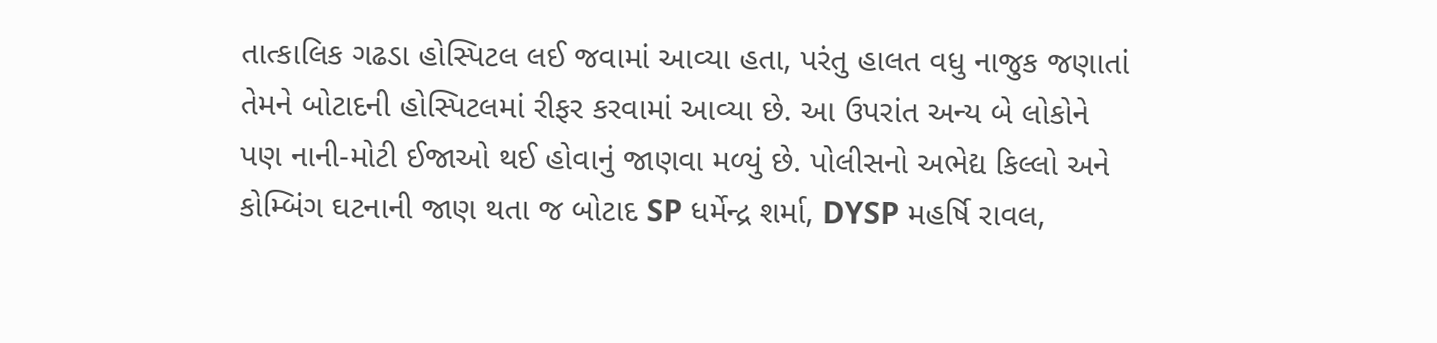તાત્કાલિક ગઢડા હોસ્પિટલ લઈ જવામાં આવ્યા હતા, પરંતુ હાલત વધુ નાજુક જણાતાં તેમને બોટાદની હોસ્પિટલમાં રીફર કરવામાં આવ્યા છે. આ ઉપરાંત અન્ય બે લોકોને પણ નાની-મોટી ઈજાઓ થઈ હોવાનું જાણવા મળ્યું છે. પોલીસનો અભેદ્ય કિલ્લો અને કોમ્બિંગ ઘટનાની જાણ થતા જ બોટાદ SP ધર્મેન્દ્ર શર્મા, DYSP મહર્ષિ રાવલ,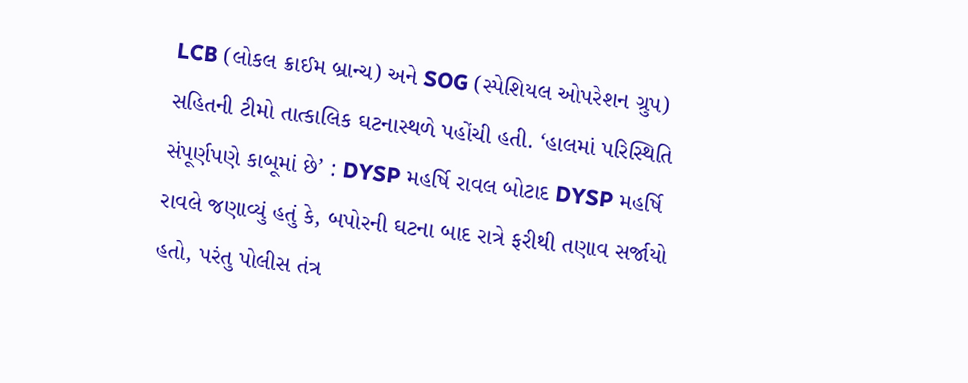LCB (લોકલ ક્રાઈમ બ્રાન્ચ) અને SOG (સ્પેશિયલ ઓપરેશન ગ્રુપ) સહિતની ટીમો તાત્કાલિક ઘટનાસ્થળે પહોંચી હતી. ‘હાલમાં પરિસ્થિતિ સંપૂર્ણપણે કાબૂમાં છે’ : DYSP મહર્ષિ રાવલ બોટાદ DYSP મહર્ષિ રાવલે જણાવ્યું હતું કે, બપોરની ઘટના બાદ રાત્રે ફરીથી તણાવ સર્જાયો હતો, પરંતુ પોલીસ તંત્ર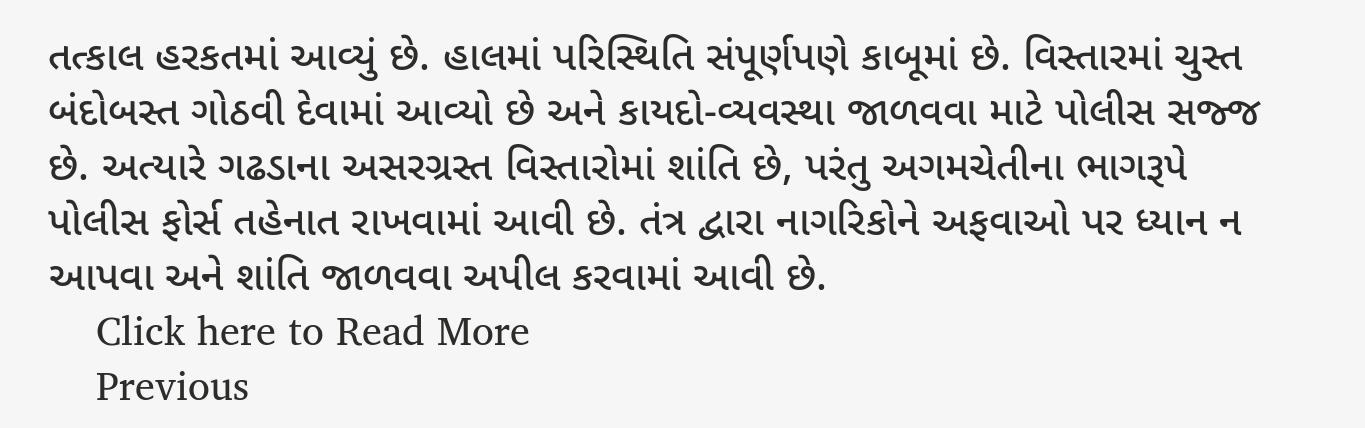તત્કાલ હરકતમાં આવ્યું છે. હાલમાં પરિસ્થિતિ સંપૂર્ણપણે કાબૂમાં છે. વિસ્તારમાં ચુસ્ત બંદોબસ્ત ગોઠવી દેવામાં આવ્યો છે અને કાયદો-વ્યવસ્થા જાળવવા માટે પોલીસ સજ્જ છે. અત્યારે ગઢડાના અસરગ્રસ્ત વિસ્તારોમાં શાંતિ છે, પરંતુ અગમચેતીના ભાગરૂપે પોલીસ ફોર્સ તહેનાત રાખવામાં આવી છે. તંત્ર દ્વારા નાગરિકોને અફવાઓ પર ધ્યાન ન આપવા અને શાંતિ જાળવવા અપીલ કરવામાં આવી છે.
    Click here to Read More
    Previous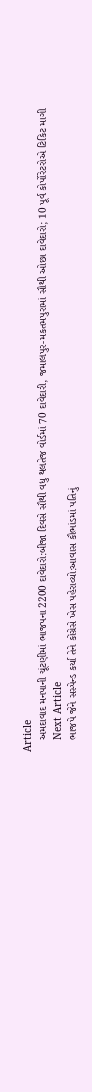Article
    અમદાવાદ મનપાની ચૂંટણીમાં ભાજપના 2200 દાવેદારો:બીજા દિવસે સૌથી વધુ થલતેજ વોર્ડમાં 70 દાવેદારી, જમાલપુર-મકતમપુરામાં સૌથી ઓછા દાવેદારો; 10 પૂર્વ કોર્પોરેટરોએ ટિકિટ માગી
    Next Article
    ભાજપે જેને સસ્પેન્ડ કર્યા તેને કોંગ્રેસે ખેસ પહેરાવ્યો:આવાસ કૌભાંડમાં પતિનું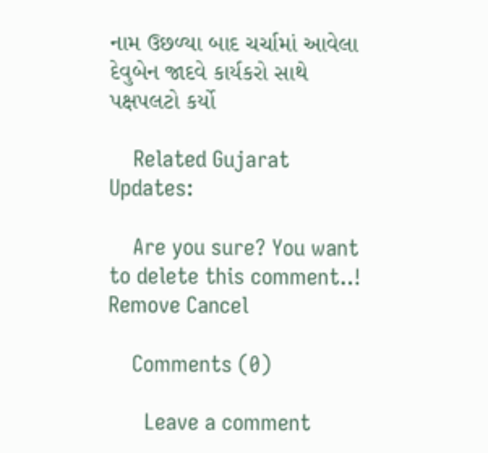નામ ઉછળ્યા બાદ ચર્ચામાં આવેલા દેવુબેન જાદવે કાર્યકરો સાથે પક્ષપલટો કર્યો

    Related Gujarat Updates:

    Are you sure? You want to delete this comment..! Remove Cancel

    Comments (0)

      Leave a comment